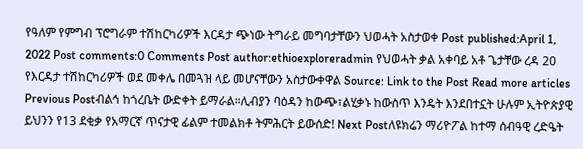የዓለም የምግብ ፕሮግራም ተሽከርካሪዎች እርዳታ ጭነው ትግራይ መግባታቸውን ህወሓት አስታወቀ Post published:April 1, 2022 Post comments:0 Comments Post author:ethioexploreradmin የህወሓት ቃል አቀባይ አቶ ጌታቸው ረዳ 20 የእርዳታ ተሽከርካሪዎች ወደ መቀሌ በመጓዝ ላይ መሆናቸውን አስታውቀዋል Source: Link to the Post Read more articles Previous Postብልኅ ከጎረቤት ውድቀት ይማራል።ሊብያን ባዕዳን ከውጭ፣ልሂቃኑ ከውስጥ እንዴት እንደበተኗት ሁሉም ኢትዮጵያዊ ይህንን የ13 ደቂቃ የአማርኛ ጥናታዊ ፊልም ተመልክቶ ትምሕርት ይውሰድ! Next Postለዩክሬን ማሪዮፖል ከተማ ሰብዓዊ ረድዔት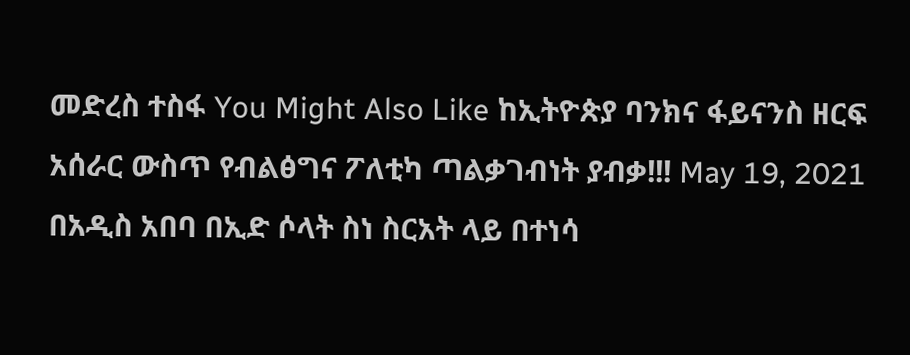መድረስ ተስፋ You Might Also Like ከኢትዮጵያ ባንክና ፋይናንስ ዘርፍ አሰራር ውስጥ የብልፅግና ፖለቲካ ጣልቃገብነት ያብቃ!!! May 19, 2021 በአዲስ አበባ በኢድ ሶላት ስነ ስርአት ላይ በተነሳ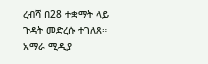ረብሻ በ28 ተቋማት ላይ ጉዳት መድረሱ ተገለጸ። አማራ ሚዲያ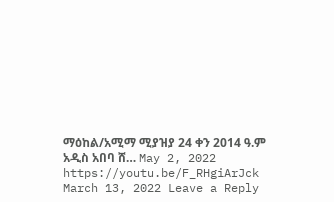ማዕከል/አሚማ ሚያዝያ 24 ቀን 2014 ዓ.ም አዲስ አበባ ሸ… May 2, 2022 https://youtu.be/F_RHgiArJck March 13, 2022 Leave a Reply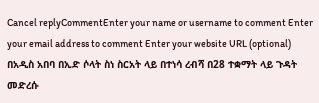Cancel replyCommentEnter your name or username to comment Enter your email address to comment Enter your website URL (optional)
በአዲስ አበባ በኢድ ሶላት ስነ ስርአት ላይ በተነሳ ረብሻ በ28 ተቋማት ላይ ጉዳት መድረሱ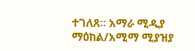ተገለጸ። አማራ ሚዲያ ማዕከል/አሚማ ሚያዝያ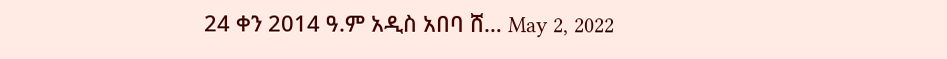24 ቀን 2014 ዓ.ም አዲስ አበባ ሸ… May 2, 2022